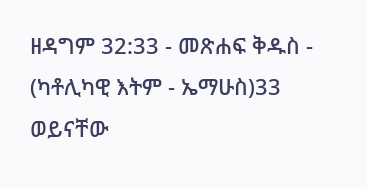ዘዳግም 32:33 - መጽሐፍ ቅዱስ - (ካቶሊካዊ እትም - ኤማሁስ)33 ወይናቸው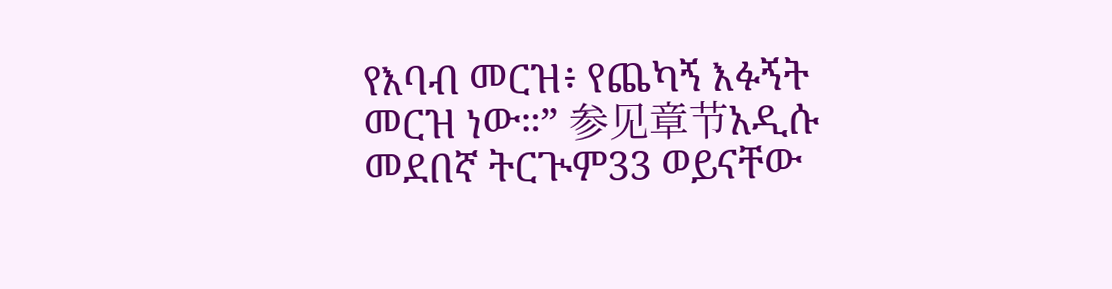የእባብ መርዝ፥ የጨካኝ እፉኝት መርዝ ነው።” 参见章节አዲሱ መደበኛ ትርጒም33 ወይናቸው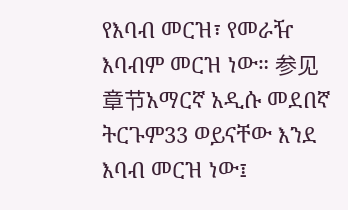የእባብ መርዝ፣ የመራዥ እባብም መርዝ ነው። 参见章节አማርኛ አዲሱ መደበኛ ትርጉም33 ወይናቸው እንደ እባብ መርዝ ነው፤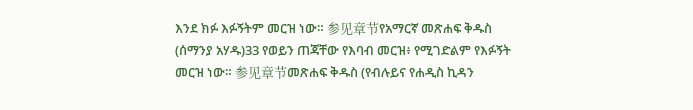እንደ ክፉ እፉኝትም መርዝ ነው። 参见章节የአማርኛ መጽሐፍ ቅዱስ (ሰማንያ አሃዱ)33 የወይን ጠጃቸው የእባብ መርዝ፥ የሚገድልም የእፉኝት መርዝ ነው። 参见章节መጽሐፍ ቅዱስ (የብሉይና የሐዲስ ኪዳን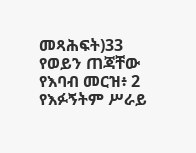መጻሕፍት)33 የወይን ጠጃቸው የእባብ መርዝ፥ 2 የእፉኝትም ሥራይ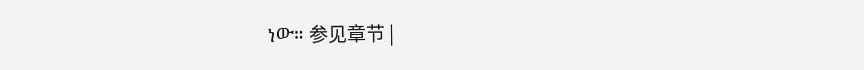ነው። 参见章节 |